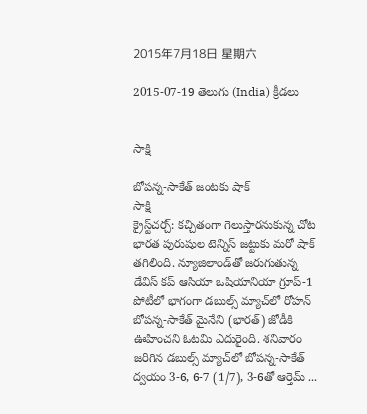2015年7月18日 星期六

2015-07-19 తెలుగు (India) క్రీడలు


సాక్షి

బోపన్న-సాకేత్ జంటకు షాక్
సాక్షి
క్రైస్ట్‌చర్చ్: కచ్చితంగా గెలుస్తారనుకున్న చోట భారత పురుషుల టెన్నిస్ జట్టుకు మరో షాక్ తగిలింది. న్యూజిలాండ్‌తో జరుగుతున్న డేవిస్ కప్ ఆసియా ఒషియానియా గ్రూప్-1 పోటీలో భాగంగా డబుల్స్ మ్యాచ్‌లో రోహన్ బోపన్న-సాకేత్ మైనేని (భారత్) జోడీకి ఊహించని ఓటమి ఎదురైంది. శనివారం జరిగిన డబుల్స్ మ్యాచ్‌లో బోపన్న-సాకేత్ ద్వయం 3-6, 6-7 (1/7), 3-6తో ఆర్తెమ్ ...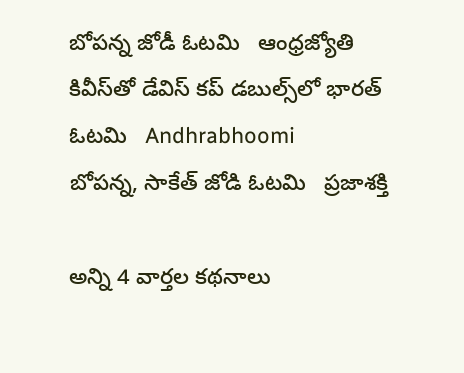బోపన్న జోడీ ఓటమి   ఆంధ్రజ్యోతి
కివీస్‌తో డేవిస్ కప్ డబుల్స్‌లో భారత్ ఓటమి   Andhrabhoomi
బోపన్న, సాకేత్‌ జోడి ఓటమి   ప్రజాశక్తి

అన్ని 4 వార్తల కథనాలు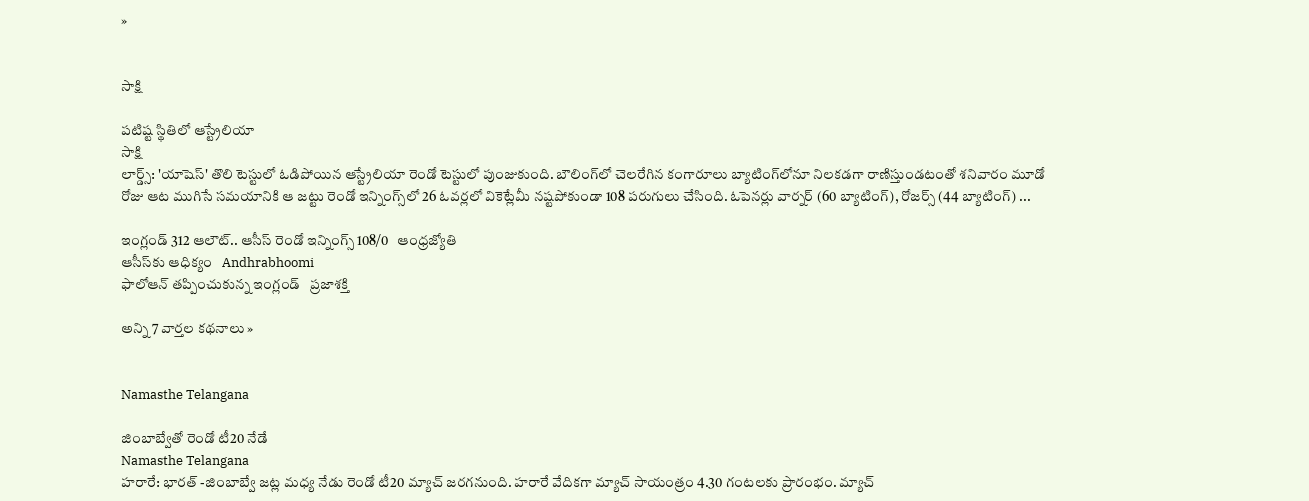»


సాక్షి

పటిష్ట స్థితిలో ఆస్ట్రేలియా
సాక్షి
లార్డ్స్: 'యాషెస్' తొలి టెస్టులో ఓడిపోయిన ఆస్ట్రేలియా రెండో టెస్టులో పుంజుకుంది. బౌలింగ్‌లో చెలరేగిన కంగారూలు బ్యాటింగ్‌లోనూ నిలకడగా రాణిస్తుండటంతో శనివారం మూడో రోజు ఆట ముగిసే సమయానికి ఆ జట్టు రెండో ఇన్నింగ్స్‌లో 26 ఓవర్లలో వికెట్లేమీ నష్టపోకుండా 108 పరుగులు చేసింది. ఓపెనర్లు వార్నర్ (60 బ్యాటింగ్), రోజర్స్ (44 బ్యాటింగ్) ...

ఇంగ్లండ్‌ 312 ఆలౌట్‌.. ఆసీస్‌ రెండో ఇన్నింగ్స్‌ 108/0   ఆంధ్రజ్యోతి
ఆసీస్‌కు ఆధిక్యం   Andhrabhoomi
ఫాలోఆన్‌ తప్పించుకున్న ఇంగ్లండ్‌   ప్రజాశక్తి

అన్ని 7 వార్తల కథనాలు »


Namasthe Telangana

జింబాబ్వేతో రెండో టీ20 నేడే
Namasthe Telangana
హరారే: భారత్ -జింబాబ్వే జట్ల మధ్య నేడు రెండో టీ20 మ్యాచ్ జరగనుంది. హరారే వేదికగా మ్యాచ్ సాయంత్రం 4.30 గంటలకు ప్రారంభం. మ్యాచ్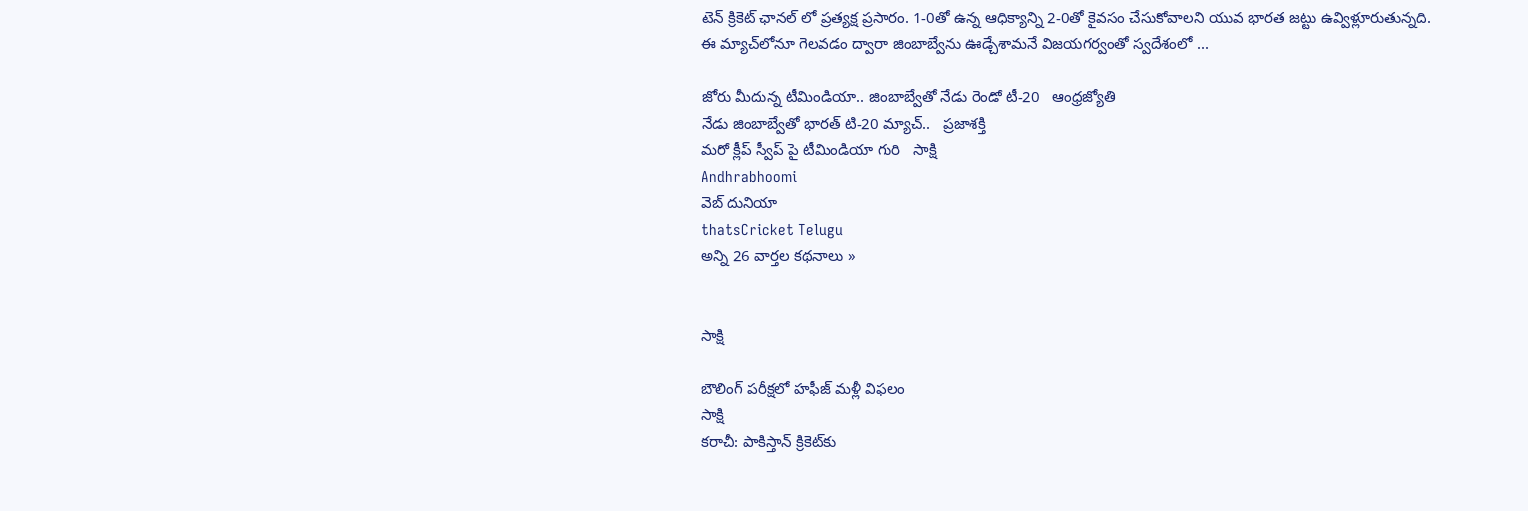టెన్ క్రికెట్ ఛానల్ లో ప్రత్యక్ష ప్రసారం. 1-0తో ఉన్న ఆధిక్యాన్ని 2-0తో కైవసం చేసుకోవాలని యువ భారత జట్టు ఉవ్విళ్లూరుతున్నది. ఈ మ్యాచ్‌లోనూ గెలవడం ద్వారా జింబాబ్వేను ఊడ్చేశామనే విజయగర్వంతో స్వదేశంలో ...

జోరు మీదున్న టీమిండియా.. జింబాబ్వేతో నేడు రెండో టీ-20   ఆంధ్రజ్యోతి
నేడు జింబాబ్వేతో భారత్ టి-20 మ్యాచ్..   ప్రజాశక్తి
మరో క్లీప్ స్వీప్ పై టీమిండియా గురి   సాక్షి
Andhrabhoomi
వెబ్ దునియా
thatsCricket Telugu
అన్ని 26 వార్తల కథనాలు »


సాక్షి

బౌలింగ్ పరీక్షలో హఫీజ్ మళ్లీ విఫలం
సాక్షి
కరాచీ: పాకిస్తాన్ క్రికెట్‌కు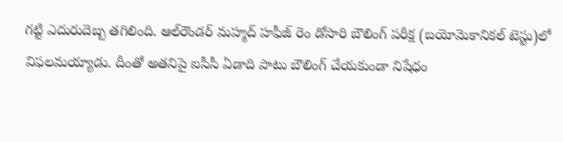గట్టి ఎదురుదెబ్బ తగిలింది. ఆల్‌రౌండర్ మహ్మద్ హఫీజ్ రెం డోసారి బౌలింగ్ పరీక్ష (బయోమెకానికల్ టెస్టు)లో విఫలమయ్యాడు. దీంతో అతనిపై ఐసీసీ ఏడాది పాటు బౌలింగ్ చేయకుండా నిషేధం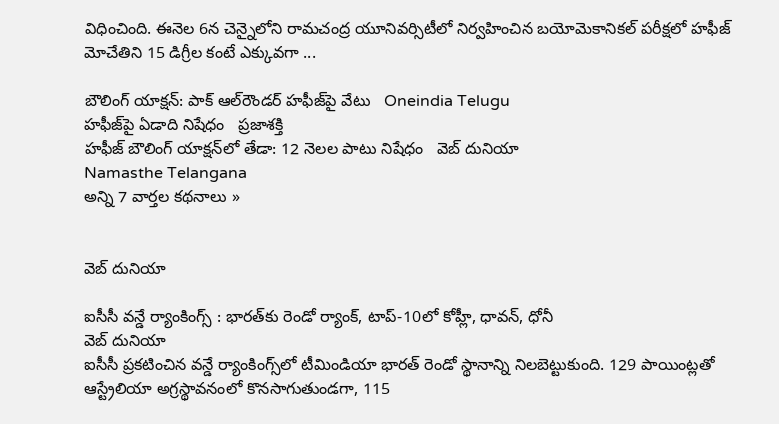విధించింది. ఈనెల 6న చెన్నైలోని రామచంద్ర యూనివర్సిటీలో నిర్వహించిన బయోమెకానికల్ పరీక్షలో హఫీజ్ మోచేతిని 15 డిగ్రీల కంటే ఎక్కువగా ...

బౌలింగ్ యాక్షన్: పాక్ ఆల్‌రౌండర్ హఫీజ్‌పై వేటు   Oneindia Telugu
హఫీజ్‌పై ఏడాది నిషేధం   ప్రజాశక్తి
హఫీజ్ బౌలింగ్ యాక్షన్‌‌లో తేడా: 12 నెలల పాటు నిషేధం   వెబ్ దునియా
Namasthe Telangana
అన్ని 7 వార్తల కథనాలు »


వెబ్ దునియా

ఐసీసీ వన్డే ర్యాంకింగ్స్ : భారత్‌కు రెండో ర్యాంక్, టాప్-10లో కోహ్లీ, ధావన్, ధోనీ
వెబ్ దునియా
ఐసీసీ ప్రకటించిన వన్డే ర్యాంకింగ్స్‌లో టీమిండియా భారత్ రెండో స్థానాన్ని నిలబెట్టుకుంది. 129 పాయింట్లతో ఆస్ట్రేలియా అగ్రస్థావనంలో కొనసాగుతుండగా, 115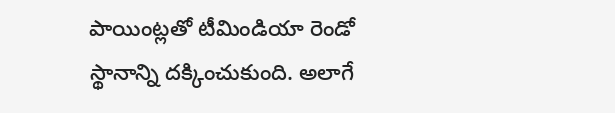పాయింట్లతో టీమిండియా రెండో స్థానాన్ని దక్కించుకుంది. అలాగే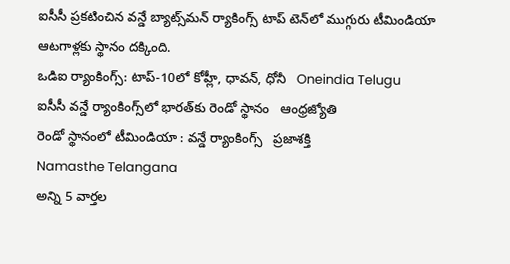ఐసీసీ ప్రకటించిన వన్డే బ్యాట్స్‌మన్ ర్యాకింగ్స్‌ టాప్ టెన్‌లో ముగ్గురు టీమిండియా ఆటగాళ్లకు స్థానం దక్కింది.
ఒడిఐ ర్యాంకింగ్స్: టాప్-10లో కోహ్లీ, ధావన్, ధోనీ   Oneindia Telugu
ఐసీసీ వన్డే ర్యాంకింగ్స్‌లో భారత్‌కు రెండో స్థానం   ఆంధ్రజ్యోతి
రెండో స్థానంలో టీమిండియా : వన్డే ర్యాంకింగ్స్‌   ప్రజాశక్తి
Namasthe Telangana
అన్ని 5 వార్తల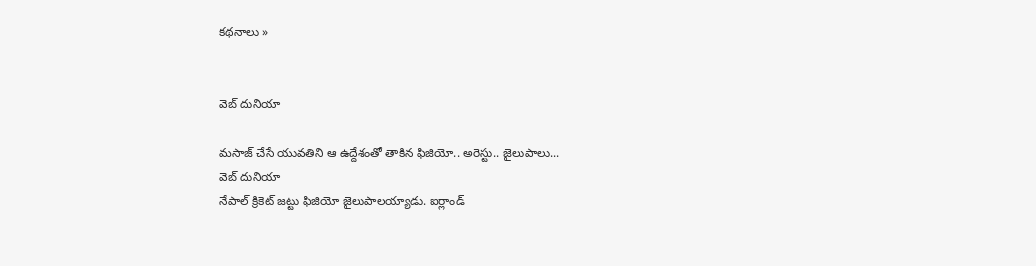కథనాలు »


వెబ్ దునియా

మసాజ్ చేసే యువతిని ఆ ఉద్దేశంతో తాకిన ఫిజియో.. అరెస్టు.. జైలుపాలు...
వెబ్ దునియా
నేపాల్ క్రికెట్ జట్టు ఫిజియో జైలుపాలయ్యాడు. ఐర్లాండ్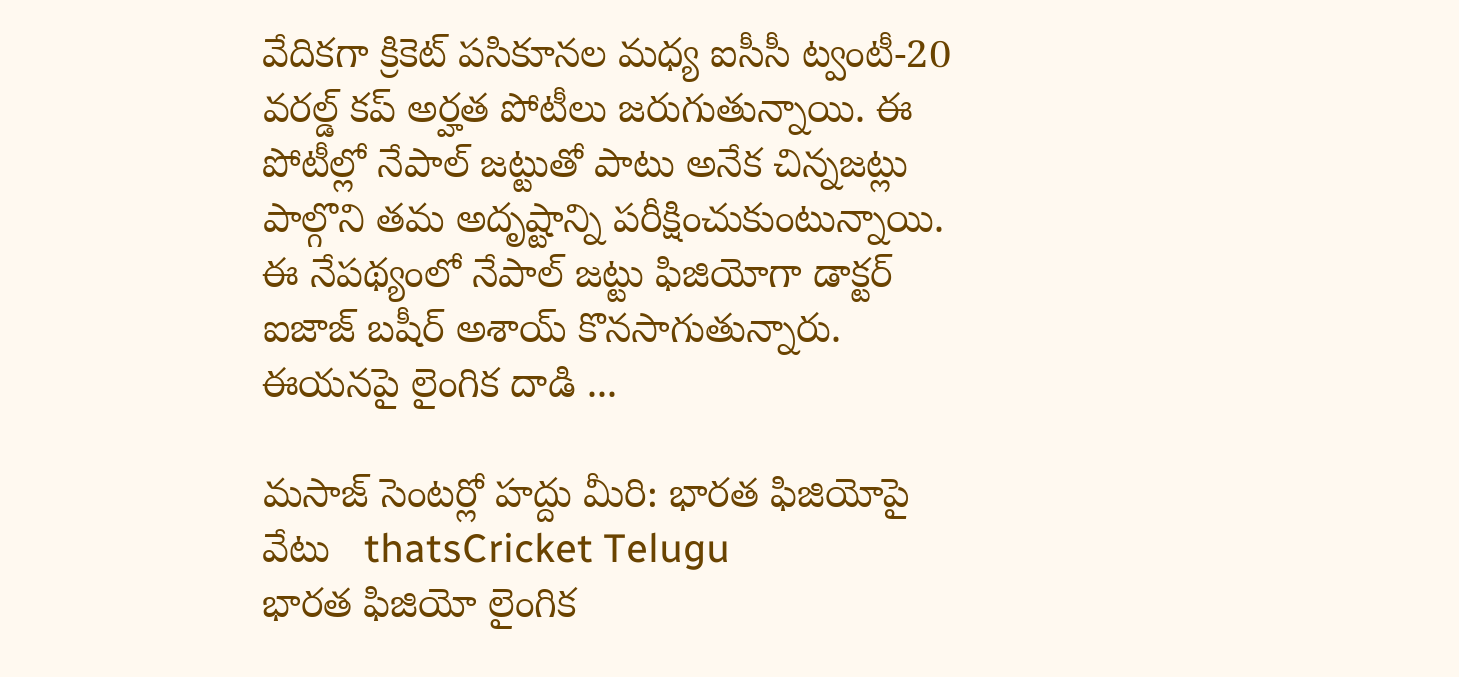వేదికగా క్రికెట్ పసికూనల మధ్య ఐసీసీ ట్వంటీ-20 వరల్డ్ కప్ అర్హత పోటీలు జరుగుతున్నాయి. ఈ పోటీల్లో నేపాల్ జట్టుతో పాటు అనేక చిన్నజట్లు పాల్గొని తమ అదృష్టాన్ని పరీక్షించుకుంటున్నాయి. ఈ నేపథ్యంలో నేపాల్ జట్టు ఫిజియోగా డాక్టర్ ఐజాజ్ బషీర్ అశాయ్‌ కొనసాగుతున్నారు. ఈయనపై లైంగిక దాడి ...

మసాజ్ సెంటర్లో హద్దు మీరి: భారత ఫిజియోపై వేటు   thatsCricket Telugu
భారత ఫిజియో లైంగిక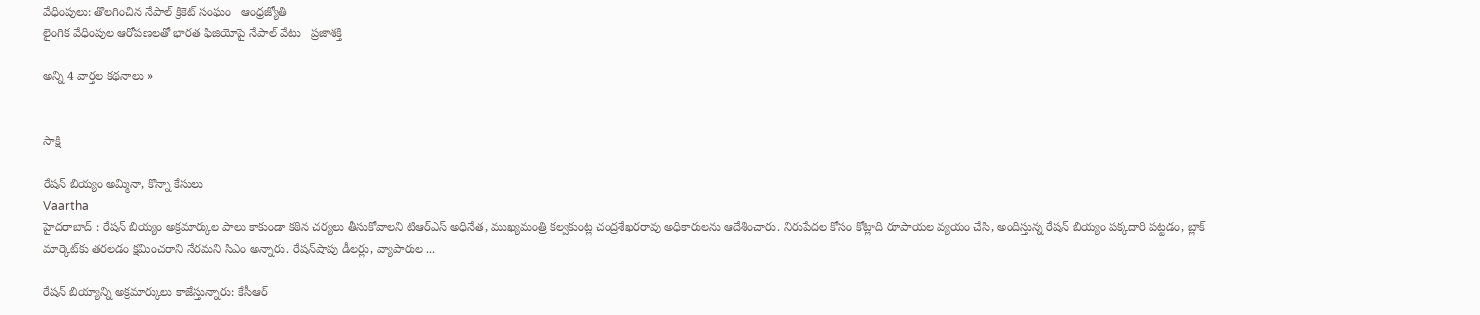వేధింపులు: తొలగించిన నేపాల్‌ క్రికెట్‌ సంఘం   ఆంధ్రజ్యోతి
లైంగిక వేధింపుల ఆరోపణలతో భారత ఫిజియోపై నేపాల్‌ వేటు   ప్రజాశక్తి

అన్ని 4 వార్తల కథనాలు »


సాక్షి

రేషన్‌ బియ్యం అమ్మినా, కొన్నా కేసులు
Vaartha
హైదరాబాద్‌ : రేషన్‌ బియ్యం అక్రమార్కుల పాలు కాకుండా కఠిన చర్యలు తీసుకోవాలని టిఆర్‌ఎస్‌ అధినేత, ముఖ్యమంత్రి కల్వకుంట్ల చంద్రశేఖరరావు అధికారులను ఆదేశించారు. నిరుపేదల కోసం కోట్లాది రూపాయల వ్యయం చేసి, అందిస్తున్న రేషన్‌ బియ్యం పక్కదారి పట్టడం, బ్లాక్‌ మార్కెట్‌కు తరలడం క్షమించరాని నేరమని సిఎం అన్నారు. రేషన్‌షాపు డీలర్లు, వ్యాపారుల ...

రేషన్ బియ్యాన్ని అక్రమార్కులు కాజేస్తున్నారు: కేసీఆర్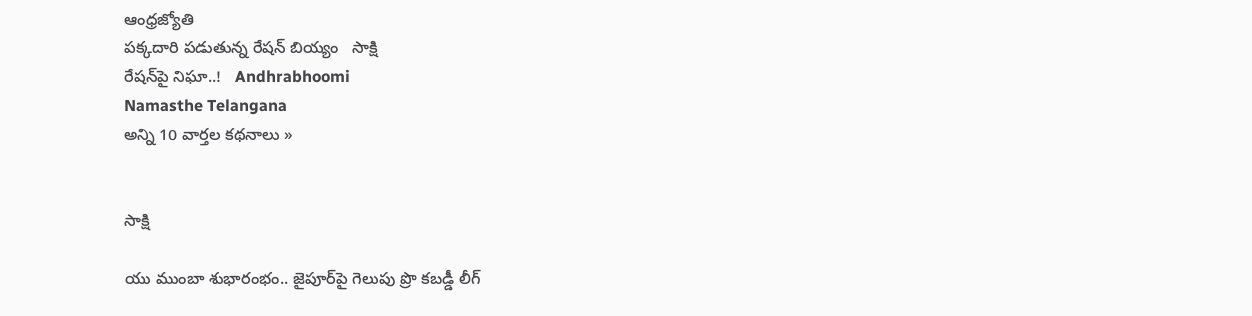ఆంధ్రజ్యోతి
పక్కదారి పడుతున్న రేషన్ బియ్యం   సాక్షి
రేషన్‌పై నిఘా..!   Andhrabhoomi
Namasthe Telangana
అన్ని 10 వార్తల కథనాలు »


సాక్షి

యు ముంబా శుభారంభం.. జైపూర్‌పై గెలుపు ప్రొ కబడ్డీ లీగ్‌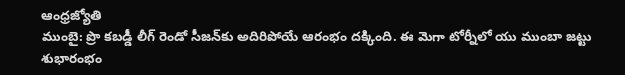ఆంధ్రజ్యోతి
ముంబై: ప్రొ కబడ్డీ లీగ్‌ రెండో సీజన్‌కు అదిరిపోయే ఆరంభం దక్కింది. ఈ మెగా టోర్నీలో యు ముంబా జట్టు శుభారంభం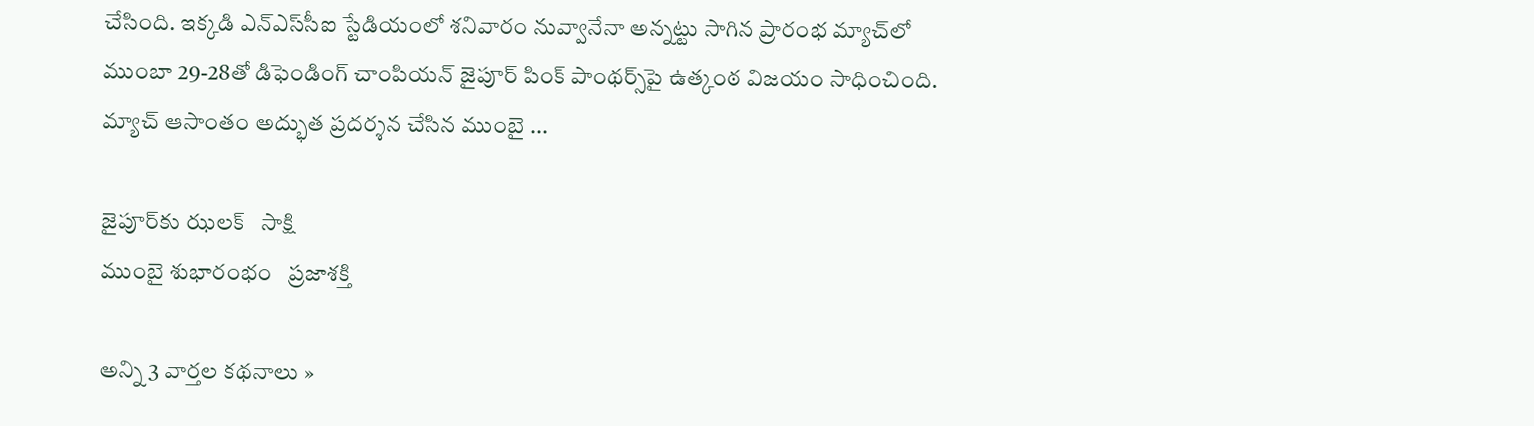చేసింది. ఇక్కడి ఎన్‌ఎస్‌సీఐ స్టేడియంలో శనివారం నువ్వానేనా అన్నట్టు సాగిన ప్రారంభ మ్యాచ్‌లో ముంబా 29-28తో డిఫెండింగ్‌ చాంపియన్‌ జైపూర్‌ పింక్‌ పాంథర్స్‌పై ఉత్కంఠ విజయం సాధించింది. మ్యాచ్‌ ఆసాంతం అద్భుత ప్రదర్శన చేసిన ముంబై ...

జైపూర్‌కు ఝలక్   సాక్షి
ముంబై శుభారంభం   ప్రజాశక్తి

అన్ని 3 వార్తల కథనాలు »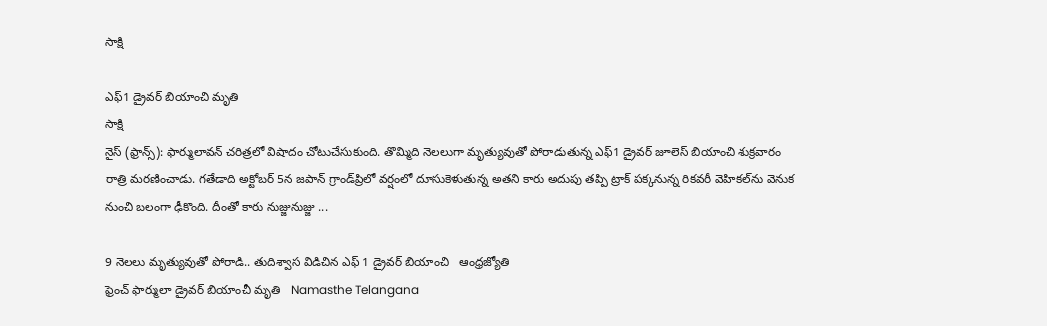సాక్షి

ఎఫ్1 డ్రైవర్ బియాంచి మృతి
సాక్షి
నైస్ (ఫ్రాన్స్): ఫార్ములావన్ చరిత్రలో విషాదం చోటుచేసుకుంది. తొమ్మిది నెలలుగా మృత్యువుతో పోరాడుతున్న ఎఫ్1 డ్రైవర్ జూలెస్ బియాంచి శుక్రవారం రాత్రి మరణించాడు. గతేడాది అక్టోబర్ 5న జపాన్ గ్రాండ్‌ప్రిలో వర్షంలో దూసుకెళుతున్న అతని కారు అదుపు తప్పి ట్రాక్ పక్కనున్న రికవరీ వెహికల్‌ను వెనుక నుంచి బలంగా ఢీకొంది. దీంతో కారు నుజ్జునుజ్జు ...

9 నెలలు మృత్యువుతో పోరాడి.. తుదిశ్వాస విడిచిన ఎఫ్‌ 1 డ్రైవర్‌ బియాంచి   ఆంధ్రజ్యోతి
ఫ్రెంచ్ ఫార్ములా డ్రైవర్ బియాంచీ మృతి   Namasthe Telangana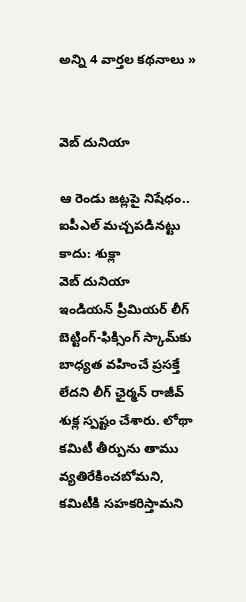అన్ని 4 వార్తల కథనాలు »


వెబ్ దునియా

ఆ రెండు జట్లపై నిషేధం.. ఐపీఎల్ మచ్చపడినట్టు కాదు: శుక్లా
వెబ్ దునియా
ఇండియన్ ప్రీమియర్ లీగ్ బెట్టింగ్-ఫిక్సింగ్ స్కామ్‌కు బాధ్యత వహించే ప్రసక్తే లేదని లీగ్ ఛైర్మన్ రాజీవ్ శుక్ల స్పష్టం చేశారు. లోథా కమిటీ తీర్పును తాము వ్యతిరేకించబోమని, కమిటీకి సహకరిస్తామని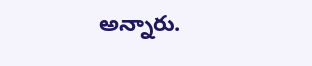అన్నారు.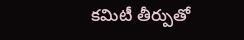కమిటీ తీర్పుతో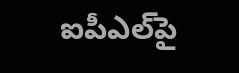ఐపీఎల్‌పై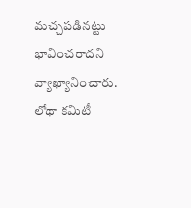మచ్చపడినట్టు భావించరాదని వ్యాఖ్యానించారు. లోథా కమిటీ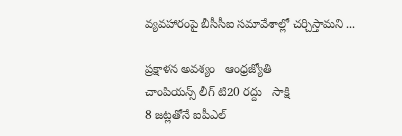వ్యవహారంపై బీసీసీఐ సమావేశాల్లో చర్చిస్తామని ...

ప్రక్షాళన అవశ్యం   ఆంధ్రజ్యోతి
చాంపియన్స్ లీగ్ టి20 రద్దు   సాక్షి
8 జట్లతోనే ఐపీఎల్‌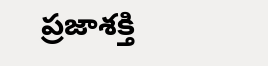ప్రజాశక్తి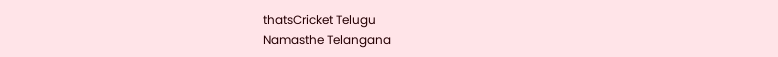thatsCricket Telugu
Namasthe Telangana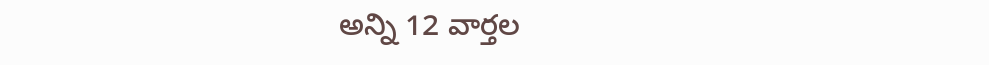అన్ని 12 వార్తల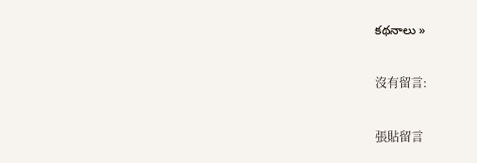కథనాలు »

沒有留言:

張貼留言